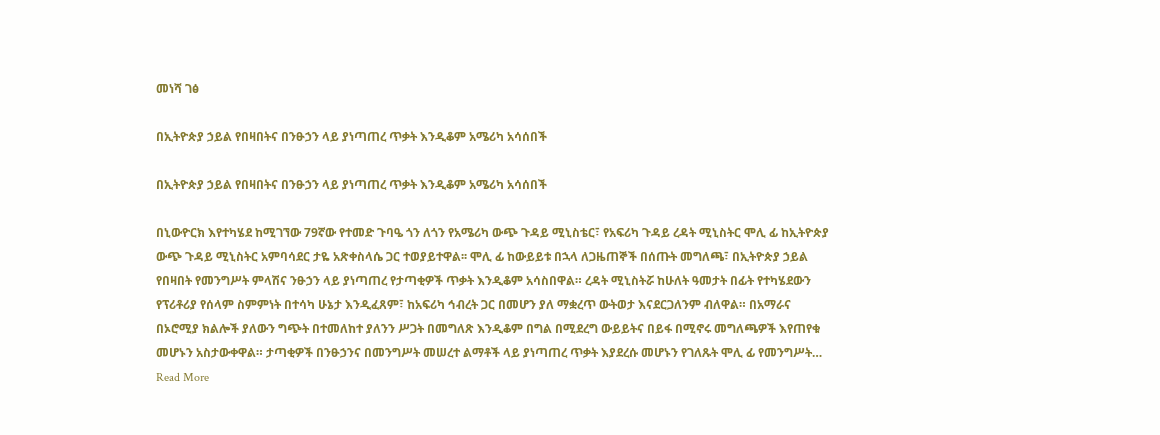መነሻ ገፅ

በኢትዮጵያ ኃይል የበዛበትና በንፁኃን ላይ ያነጣጠረ ጥቃት እንዲቆም አሜሪካ አሳሰበች

በኢትዮጵያ ኃይል የበዛበትና በንፁኃን ላይ ያነጣጠረ ጥቃት እንዲቆም አሜሪካ አሳሰበች

በኒውዮርክ እየተካሄደ ከሚገኘው 79ኛው የተመድ ጉባዔ ጎን ለጎን የአሜሪካ ውጭ ጉዳይ ሚኒስቴር፣ የአፍሪካ ጉዳይ ረዳት ሚኒስትር ሞሊ ፊ ከኢትዮጵያ ውጭ ጉዳይ ሚኒስትር አምባሳደር ታዬ አጽቀስላሴ ጋር ተወያይተዋል፡፡ ሞሊ ፊ ከውይይቱ በኋላ ለጋዜጠኞች በሰጡት መግለጫ፣ በኢትዮጵያ ኃይል የበዛበት የመንግሥት ምላሽና ንፁኃን ላይ ያነጣጠረ የታጣቂዎች ጥቃት እንዲቆም አሳስበዋል። ረዳት ሚኒስትሯ ከሁለት ዓመታት በፊት የተካሄደውን የፕሪቶሪያ የሰላም ስምምነት በተሳካ ሁኔታ እንዲፈጸም፣ ከአፍሪካ ኅብረት ጋር በመሆን ያለ ማቋረጥ ውትወታ እናደርጋለንም ብለዋል። በአማራና በኦሮሚያ ክልሎች ያለውን ግጭት በተመለከተ ያለንን ሥጋት በመግለጽ እንዲቆም በግል በሚደረግ ውይይትና በይፋ በሚኖሩ መግለጫዎች እየጠየቁ መሆኑን አስታውቀዋል። ታጣቂዎች በንፁኃንና በመንግሥት መሠረተ ልማቶች ላይ ያነጣጠረ ጥቃት እያደረሱ መሆኑን የገለጹት ሞሊ ፊ የመንግሥት…
Read More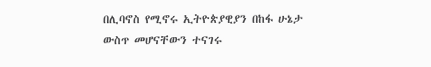በሊባኖስ የሚኖሩ ኢትዮጵያዊያን በከፋ ሁኔታ ውስጥ መሆናቸውን ተናገሩ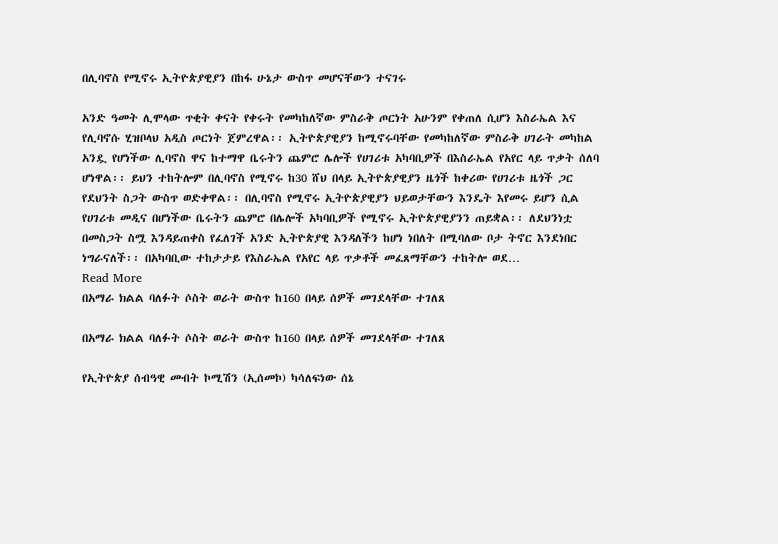በሊባኖስ የሚኖሩ ኢትዮጵያዊያን በከፋ ሁኔታ ውስጥ መሆናቸውን ተናገሩ

አንድ ዓመት ሊሞላው ጥቂት ቀናት የቀሩት የመካከለኛው ምስራቅ ጦርነት አሁንም የቀጠለ ሲሆን እስራኤል እና የሊባኖሱ ሂዝቦላህ አዲስ ጦርነት ጀምረዋል፡፡ ኢትዮጵያዊያን ከሚኖሩባቸው የመካከለኛው ምስራቅ ሀገራት መካከል አንዷ የሆነችው ሊባኖስ ዋና ከተማዋ ቤሩትን ጨምሮ ሌሎች የሀገሪቱ አካባቢዎች በእስራኤል የአየር ላይ ጥቃት ሰለባ ሆነዋል፡፡ ይህን ተከትሎም በሊባኖስ የሚኖሩ ከ30 ሸህ በላይ ኢትዮጵያዊያን ዜጎች ከቀሪው የሀገሪቱ ዜጎች ጋር የደህንት ስጋት ውስጥ ወድቀዋል፡፡ በሊባኖስ የሚኖሩ ኢትዮጵያዊያን ህይወታቸውን እንዴት እየመሩ ይሆን ሲል የሀገሪቱ መዲና በሆነችው ቤሩትን ጨምሮ በሌሎች አካባቢዎች የሚኖሩ ኢትዮጵያዊያንን ጠይቋል፡፡ ለደህንነቷ በመስጋት ስሟ እንዳይጠቀስ የፈለገች አንድ ኢትዮጵያዊ እንዳለችን ከሆነ ነበለት በሚባለው ቦታ ትኖር እንደነበር ነግራናለች፡፡ በአካባቢው ተከታታይ የእስራኤል የአየር ላይ ጥቃቶች መፈጸማቸውን ተከትሎ ወደ…
Read More
በአማራ ክልል ባለፉት ሶስት ወራት ውስጥ ከ160 በላይ ሰዎች መገደላቸው ተገለጸ

በአማራ ክልል ባለፉት ሶስት ወራት ውስጥ ከ160 በላይ ሰዎች መገደላቸው ተገለጸ

የኢትዮጵያ ሰብዓዊ መብት ኮሚሽን (ኢሰመኮ) ካሳለፍነው ሰኔ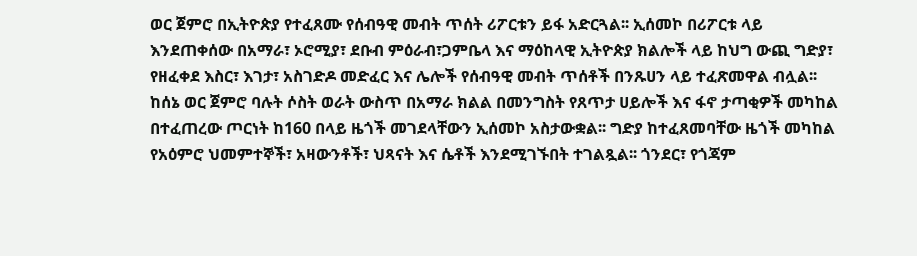ወር ጀምሮ በኢትዮጵያ የተፈጸሙ የሰብዓዊ መብት ጥሰት ሪፖርቱን ይፋ አድርጓል፡፡ ኢሰመኮ በሪፖርቱ ላይ እንደጠቀሰው በአማራ፣ ኦሮሚያ፣ ደቡብ ምዕራብ፣ጋምቤላ እና ማዕከላዊ ኢትዮጵያ ክልሎች ላይ ከህግ ውጪ ግድያ፣ የዘፈቀደ እስር፣ እገታ፣ አስገድዶ መድፈር እና ሌሎች የሰብዓዊ መብት ጥሰቶች በንጹሀን ላይ ተፈጽመዋል ብሏል፡፡ ከሰኔ ወር ጀምሮ ባሉት ሶስት ወራት ውስጥ በአማራ ክልል በመንግስት የጸጥታ ሀይሎች እና ፋኖ ታጣቂዎች መካከል በተፈጠረው ጦርነት ከ160 በላይ ዜጎች መገደላቸውን ኢሰመኮ አስታውቋል፡፡ ግድያ ከተፈጸመባቸው ዜጎች መካከል የአዕምሮ ህመምተኞች፣ አዛውንቶች፣ ህጻናት እና ሴቶች እንደሚገኙበት ተገልጿል፡፡ ጎንደር፣ የጎጃም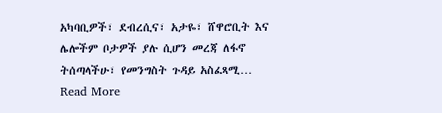አካባቢዎች፣ ደብረሲና፣ አታዬ፣ ሸዋሮቢት እና ሌሎችም ቦታዎች ያሉ ሲሆን መረጃ ለፋኖ ትሰጣላችሁ፣ የመንግስት ጉዳይ አስፈጻሚ…
Read More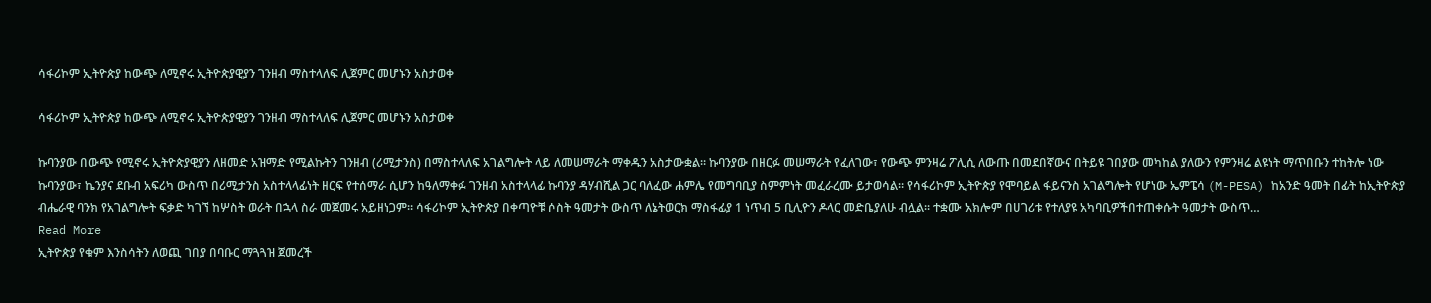ሳፋሪኮም ኢትዮጵያ ከውጭ ለሚኖሩ ኢትዮጵያዊያን ገንዘብ ማስተላለፍ ሊጀምር መሆኑን አስታወቀ

ሳፋሪኮም ኢትዮጵያ ከውጭ ለሚኖሩ ኢትዮጵያዊያን ገንዘብ ማስተላለፍ ሊጀምር መሆኑን አስታወቀ

ኩባንያው በውጭ የሚኖሩ ኢትዮጵያዊያን ለዘመድ አዝማድ የሚልኩትን ገንዘብ (ሪሚታንስ) በማስተላለፍ አገልግሎት ላይ ለመሠማራት ማቀዱን አስታውቋል። ኩባንያው በዘርፉ መሠማራት የፈለገው፣ የውጭ ምንዛሬ ፖሊሲ ለውጡ በመደበኛውና በትይዩ ገበያው መካከል ያለውን የምንዛሬ ልዩነት ማጥበቡን ተከትሎ ነው ኩባንያው፣ ኬንያና ደቡብ አፍሪካ ውስጥ በሪሚታንስ አስተላላፊነት ዘርፍ የተሰማራ ሲሆን ከዓለማቀፉ ገንዘብ አስተላላፊ ኩባንያ ዳሃብሺል ጋር ባለፈው ሐምሌ የመግባቢያ ስምምነት መፈራረሙ ይታወሳል። የሳፋሪኮም ኢትዮጵያ የሞባይል ፋይናንስ አገልግሎት የሆነው ኤምፔሳ (M-PESA) ከአንድ ዓመት በፊት ከኢትዮጵያ ብሔራዊ ባንክ የአገልግሎት ፍቃድ ካገኘ ከሦስት ወራት በኋላ ስራ መጀመሩ አይዘነጋም። ሳፋሪኮም ኢትዮጵያ በቀጣዮቹ ሶስት ዓመታት ውስጥ ለኔትወርክ ማስፋፊያ 1 ነጥብ 5 ቢሊዮን ዶላር መድቤያለሁ ብሏል፡፡ ተቋሙ አክሎም በሀገሪቱ የተለያዩ አካባቢዎችበተጠቀሱት ዓመታት ውስጥ…
Read More
ኢትዮጵያ የቁም እንስሳትን ለወጪ ገበያ በባቡር ማጓጓዝ ጀመረች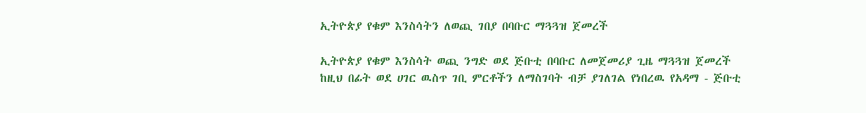ኢትዮጵያ የቁም እንስሳትን ለወጪ ገበያ በባቡር ማጓጓዝ ጀመረች

ኢትዮጵያ የቁም እንስሳት ወጪ ንግድ ወደ ጅቡቲ በባቡር ለመጀመሪያ ጊዜ ማጓጓዝ ጀመረች ከዚህ በፊት ወደ ሀገር ዉስጥ ገቢ ምርቶችን ለማስገባት ብቻ ያገለገል የነበረዉ የአዳማ - ጅቡቲ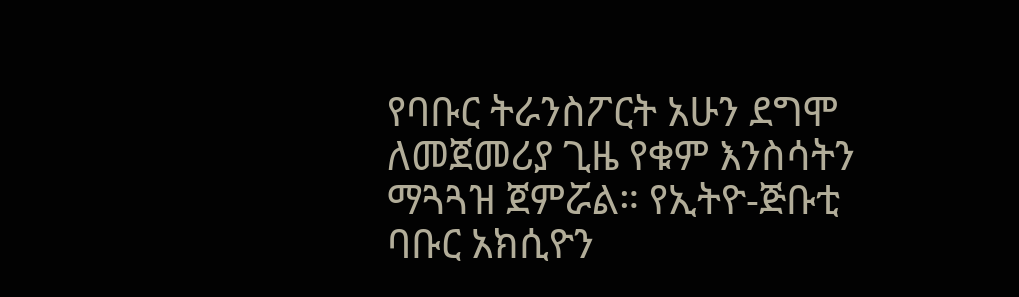የባቡር ትራንስፖርት አሁን ደግሞ ለመጀመሪያ ጊዜ የቁም እንስሳትን ማጓጓዝ ጀምሯል። የኢትዮ-ጅቡቲ ባቡር አክሲዮን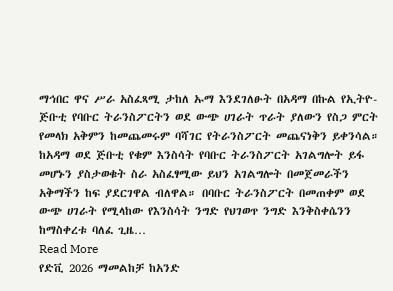ማኅበር ዋና ሥራ አስፈጻሚ ታከለ ኡማ እንደገለፁት በአዳማ በኩል የኢትዮ-ጅቡቲ የባቡር ትራንስፖርትን ወደ ውጭ ሀገራት ጥራት ያለውን የስጋ ምርት የመላክ አቅምን ከመጨመሩም ባሻገር የትራንስፖርት መጨናነቅን ይቀንሳል። ከአዳማ ወደ ጅቡቲ የቁም እንስሳት የባቡር ትራንስፖርት አገልግሎት ይፋ መሆኑን ያስታወቁት ስራ አስፈፃሚው ይህን አገልግሎት በመጀመራችን አቅማችን ከፍ ያደርገዋል ብለዋል። በባቡር ትራንስፖርት በመጠቀም ወደ ውጭ ሀገራት የሚላከው የእንስሳት ንግድ የህገወጥ ንግድ እንቅስቀሴንን ከማስቀረቱ ባለፈ ጊዜ…
Read More
የድቪ 2026 ማመልከቻ ከአንድ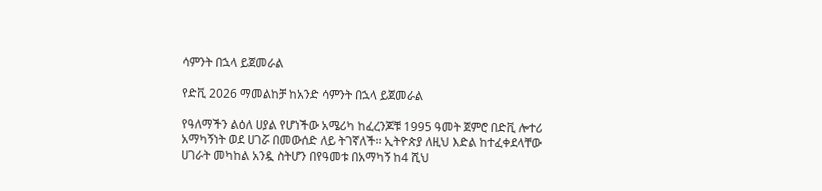ሳምንት በኋላ ይጀመራል

የድቪ 2026 ማመልከቻ ከአንድ ሳምንት በኋላ ይጀመራል

የዓለማችን ልዕለ ሀያል የሆነችው አሜሪካ ከፈረንጆቹ 1995 ዓመት ጀምሮ በድቪ ሎተሪ አማካኝነት ወደ ሀገሯ በመውሰድ ለይ ትገኛለች፡፡ ኢትዮጵያ ለዚህ እድል ከተፈቀደላቸው ሀገራት መካከል አንዷ ስትሆን በየዓመቱ በአማካኝ ከ4 ሺህ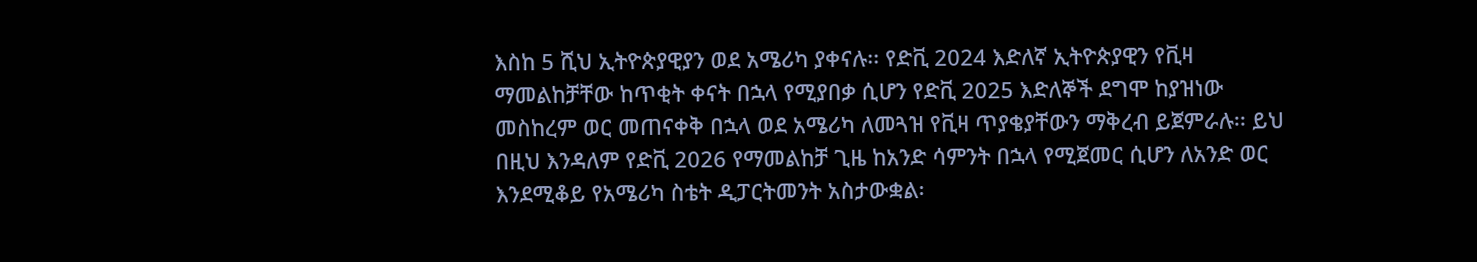እስከ 5 ሺህ ኢትዮጵያዊያን ወደ አሜሪካ ያቀናሉ፡፡ የድቪ 2024 እድለኛ ኢትዮጵያዊን የቪዛ ማመልከቻቸው ከጥቂት ቀናት በኋላ የሚያበቃ ሲሆን የድቪ 2025 እድለኞች ደግሞ ከያዝነው መስከረም ወር መጠናቀቅ በኋላ ወደ አሜሪካ ለመጓዝ የቪዛ ጥያቄያቸውን ማቅረብ ይጀምራሉ፡፡ ይህ በዚህ እንዳለም የድቪ 2026 የማመልከቻ ጊዜ ከአንድ ሳምንት በኋላ የሚጀመር ሲሆን ለአንድ ወር እንደሚቆይ የአሜሪካ ስቴት ዲፓርትመንት አስታውቋል፡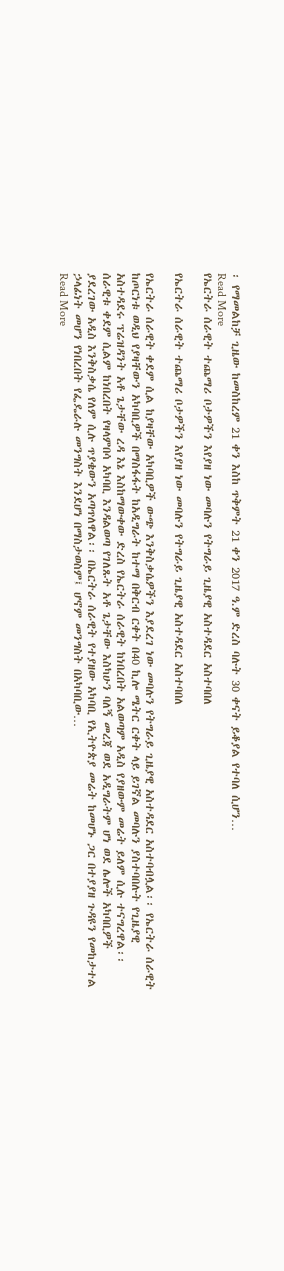፡ የማመልከቻ ጊዜው ከመስከረም 21 ቀን እስከ ጥቅምት 21 ቀን 2017 ዓ.ም ድረስ ባሉት 30 ቀናት ይቆያል የተባለ ሲሆን…
Read More
የኤርትራ ሰራዊት ተጨማሪ ቦታዎችን እየያዘ ነው መባሉን የትግራይ ጊዜያዊ አስተዳደር አስተባበለ

የኤርትራ ሰራዊት ተጨማሪ ቦታዎችን እየያዘ ነው መባሉን የትግራይ ጊዜያዊ አስተዳደር አስተባበለ

የኤርትራ ሰራዊት ቀደም ሲል ከያዛቸው አካባቢዎች ውጭ እንቅስቃሴዎችን እያደረገ ነው መባሉን የትግራይ ጊዜያዊ አስተዳደር አስተባብሏል፡፡ የኤርትራ ሰራዊት ከጦርነቱ ወዲህ የያዛቸውን አካባቢዎች በማስፋፋት ከአዲግራት ከተማ በቅርብ ርቀት በ40 ኪሎ ሜትር ርቀት ላይ ይገኛል መባሉን ያስተባበሉት የጊዜያዊ አስተዳደሩ ፕሬዝዳንት አቶ ጌታቸው ረዳ እኔ እስከማውቀው ድረስ የኤርትራ ሰራዊት ከነበረበት አልወጣም አዲስ የያዘውም መሬት ይለም ሲሉ ተናግረዋል፡፡ ሰራዊቱ ቀደም ሲልም ከነበረበት የዛላምበሳ አካባቢ እንዳልወጣ የገለጹት አቶ ጌታቸው እስካሁን ባለኝ መረጃ ወደ አዲግራትም ሆነ ወደ ሌሎች አካባቢዎች ያደረገው አዲስ እንቅስቃሴ የለም ሲሉ ጥያቄውን አጣጥለዋል፡፡ በኤርትራ ሰራዊት የተያዘው አካባቢ የኢትዮጵያ መሬት ከመሆኑ ጋር በተያያዘ ጉዳዩን የመከታተል ኃላፊነት መሆን የነበረበት የፌዴራሉ መንግስት እንደሆነ በማስታወስም፤ ሆኖም መንግስት በአካባቢው…
Read More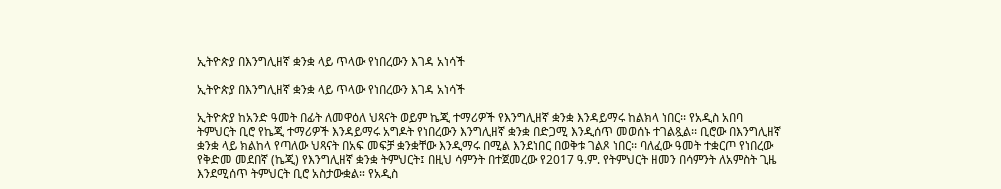ኢትዮጵያ በእንግሊዘኛ ቋንቋ ላይ ጥላው የነበረውን እገዳ አነሳች

ኢትዮጵያ በእንግሊዘኛ ቋንቋ ላይ ጥላው የነበረውን እገዳ አነሳች

ኢትዮጵያ ከአንድ ዓመት በፊት ለመዋዕለ ህጻናት ወይም ኬጂ ተማሪዎች የእንግሊዘኛ ቋንቋ እንዳይማሩ ከልክላ ነበር፡፡ የአዲስ አበባ ትምህርት ቢሮ የኬጂ ተማሪዎች እንዳይማሩ አግዶት የነበረውን እንግሊዘኛ ቋንቋ በድጋሚ እንዲሰጥ መወሰኑ ተገልጿል፡፡ ቢሮው በእንግሊዘኛ ቋንቋ ላይ ክልከላ የጣለው ህጻናት በአፍ መፍቻ ቋንቋቸው እንዲማሩ በሚል እንደነበር በወቅቱ ገልጾ ነበር፡፡ ባለፈው ዓመት ተቋርጦ የነበረው የቅድመ መደበኛ (ኬጂ) የእንግሊዘኛ ቋንቋ ትምህርት፤ በዚህ ሳምንት በተጀመረው የ2017 ዓ.ም. የትምህርት ዘመን በሳምንት ለአምስት ጊዜ እንደሚሰጥ ትምህርት ቢሮ አስታውቋል። የአዲስ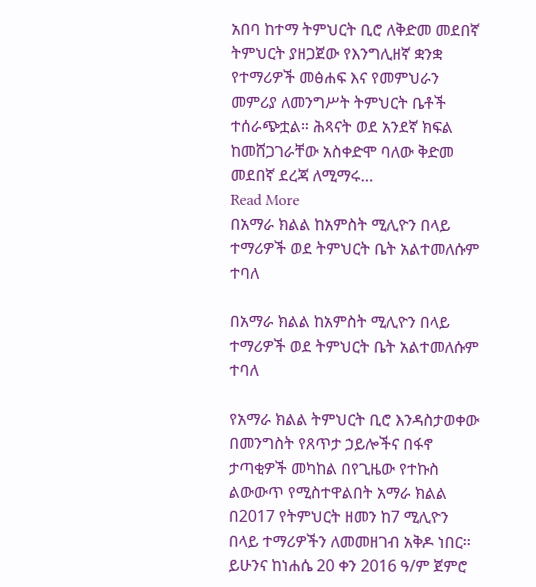አበባ ከተማ ትምህርት ቢሮ ለቅድመ መደበኛ ትምህርት ያዘጋጀው የእንግሊዘኛ ቋንቋ የተማሪዎች መፅሐፍ እና የመምህራን መምሪያ ለመንግሥት ትምህርት ቤቶች ተሰራጭቷል። ሕጻናት ወደ አንደኛ ክፍል ከመሸጋገራቸው አስቀድሞ ባለው ቅድመ መደበኛ ደረጃ ለሚማሩ…
Read More
በአማራ ክልል ከአምስት ሚሊዮን በላይ ተማሪዎች ወደ ትምህርት ቤት አልተመለሱም ተባለ

በአማራ ክልል ከአምስት ሚሊዮን በላይ ተማሪዎች ወደ ትምህርት ቤት አልተመለሱም ተባለ

የአማራ ክልል ትምህርት ቢሮ እንዳስታወቀው በመንግስት የጸጥታ ኃይሎችና በፋኖ ታጣቂዎች መካከል በየጊዜው የተኩስ ልውውጥ የሚስተዋልበት አማራ ክልል በ2017 የትምህርት ዘመን ከ7 ሚሊዮን በላይ ተማሪዎችን ለመመዘገብ አቅዶ ነበር፡፡ ይሁንና ከነሐሴ 20 ቀን 2016 ዓ/ም ጀምሮ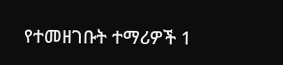የተመዘገቡት ተማሪዎች 1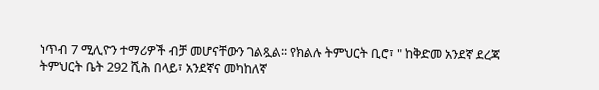ነጥብ 7 ሚሊዮን ተማሪዎች ብቻ መሆናቸውን ገልጿል፡፡ የክልሉ ትምህርት ቢሮ፣ " ከቅድመ አንደኛ ደረጃ ትምህርት ቤት 292 ሺሕ በላይ፣ አንደኛና መካከለኛ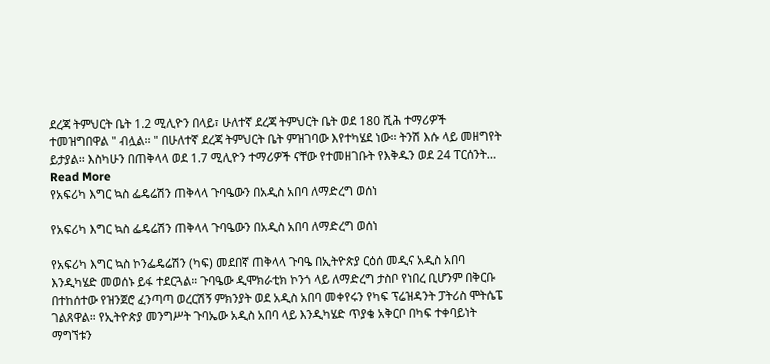ደረጃ ትምህርት ቤት 1.2 ሚሊዮን በላይ፣ ሁለተኛ ደረጃ ትምህርት ቤት ወደ 180 ሺሕ ተማሪዎች ተመዝግበዋል " ብሏል፡፡ " በሁለተኛ ደረጃ ትምህርት ቤት ምዝገባው እየተካሄደ ነው፡፡ ትንሽ እሱ ላይ መዘግየት ይታያል፡፡ እስካሁን በጠቅላላ ወደ 1.7 ሚሊዮን ተማሪዎች ናቸው የተመዘገቡት የእቅዱን ወደ 24 ፐርሰንት…
Read More
የአፍሪካ እግር ኳስ ፌዴሬሽን ጠቅላላ ጉባዔውን በአዲስ አበባ ለማድረግ ወሰነ

የአፍሪካ እግር ኳስ ፌዴሬሽን ጠቅላላ ጉባዔውን በአዲስ አበባ ለማድረግ ወሰነ

የአፍሪካ እግር ኳስ ኮንፌዴሬሽን (ካፍ) መደበኛ ጠቅላላ ጉባዔ በኢትዮጵያ ርዕሰ መዲና አዲስ አበባ እንዲካሄድ መወሰኑ ይፋ ተደርጓል። ጉባዔው ዲሞክራቲክ ኮንጎ ላይ ለማድረግ ታስቦ የነበረ ቢሆንም በቅርቡ በተከሰተው የዝንጀሮ ፈንጣጣ ወረርሽኝ ምክንያት ወደ አዲስ አበባ መቀየሩን የካፍ ፕሬዝዳንት ፓትሪስ ሞትሴፔ ገልጸዋል። የኢትዮጵያ መንግሥት ጉባኤው አዲስ አበባ ላይ እንዲካሄድ ጥያቄ አቅርቦ በካፍ ተቀባይነት ማግኘቱን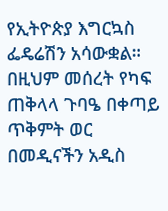የኢትዮጵያ እግርኳስ ፌዴሬሽን አሳውቋል። በዚህም መሰረት የካፍ ጠቅላላ ጉባዔ በቀጣይ ጥቅምት ወር በመዲናችን አዲስ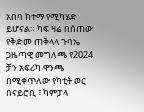አበባ ከተማ የሚካሄድ ይሆናል። ካፍ ዛሬ በሰጠው የቅድመ ጠቅላላ ጉባኤ ጋዜጣዊ መግለጫ የ2024 ቻን አፍሪካ ዋንጫ በሚቀጥለው የካቲት ወር በናይሮቢ ፣ ካምፓላ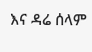እና ዳሬ ሰላም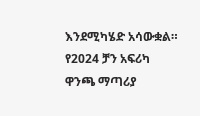እንደሚካሄድ አሳውቋል። የ2024 ቻን አፍሪካ ዋንጫ ማጣሪያ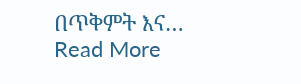በጥቅምት እና…
Read More